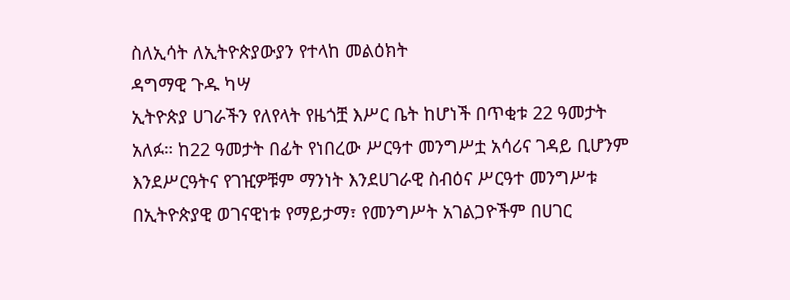ስለኢሳት ለኢትዮጵያውያን የተላከ መልዕክት
ዳግማዊ ጉዱ ካሣ
ኢትዮጵያ ሀገራችን የለየላት የዜጎቿ እሥር ቤት ከሆነች በጥቂቱ 22 ዓመታት አለፉ። ከ22 ዓመታት በፊት የነበረው ሥርዓተ መንግሥቷ አሳሪና ገዳይ ቢሆንም እንደሥርዓትና የገዢዎቹም ማንነት እንደሀገራዊ ስብዕና ሥርዓተ መንግሥቱ በኢትዮጵያዊ ወገናዊነቱ የማይታማ፣ የመንግሥት አገልጋዮችም በሀገር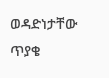ወዳድነታቸው ጥያቄ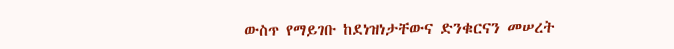ውስጥ የማይገቡ ከደነዝነታቸውና ድንቁርናን መሠረት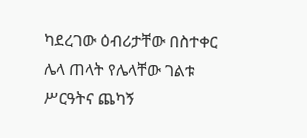ካደረገው ዕብሪታቸው በስተቀር ሌላ ጠላት የሌላቸው ገልቱ ሥርዓትና ጨካኝ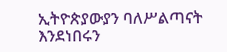ኢትዮጵያውያን ባለሥልጣናት እንደነበሩን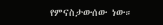የምናስታውሰው ነው።